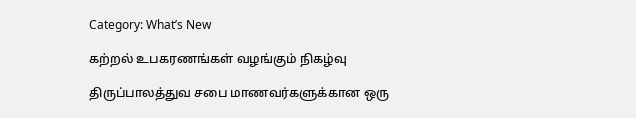Category: What’s New

கற்றல் உபகரணங்கள் வழங்கும் நிகழ்வு

திருப்பாலத்துவ சபை மாணவர்களுக்கான ஒரு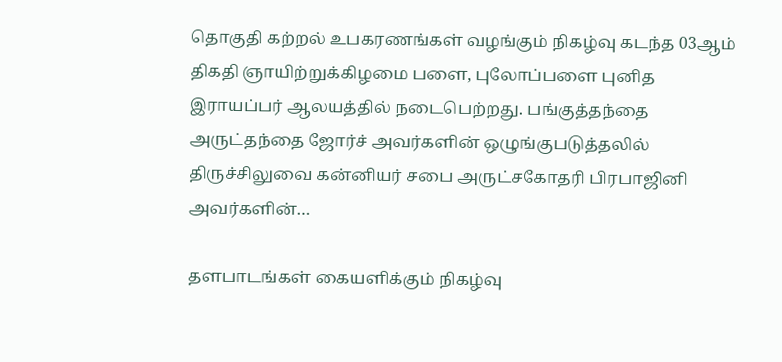தொகுதி கற்றல் உபகரணங்கள் வழங்கும் நிகழ்வு கடந்த 03ஆம் திகதி ஞாயிற்றுக்கிழமை பளை, புலோப்பளை புனித இராயப்பர் ஆலயத்தில் நடைபெற்றது. பங்குத்தந்தை அருட்தந்தை ஜோர்ச் அவர்களின் ஒழுங்குபடுத்தலில் திருச்சிலுவை கன்னியர் சபை அருட்சகோதரி பிரபாஜினி அவர்களின்…

தளபாடங்கள் கையளிக்கும் நிகழ்வு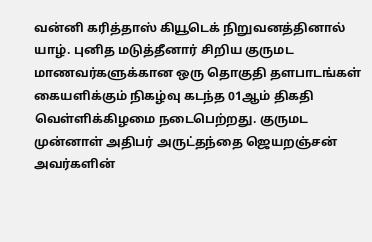வன்னி கரித்தாஸ் கியூடெக் நிறுவனத்தினால் யாழ். புனித மடுத்தீனார் சிறிய குருமட மாணவர்களுக்கான ஒரு தொகுதி தளபாடங்கள் கையளிக்கும் நிகழ்வு கடந்த 01ஆம் திகதி வெள்ளிக்கிழமை நடைபெற்றது. குருமட முன்னாள் அதிபர் அருட்தந்தை ஜெயறஞ்சன் அவர்களின்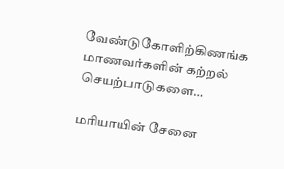வேண்டுகோளிற்கிணங்க மாணவர்களின் கற்றல் செயற்பாடுகளை…

மரியாயின் சேனை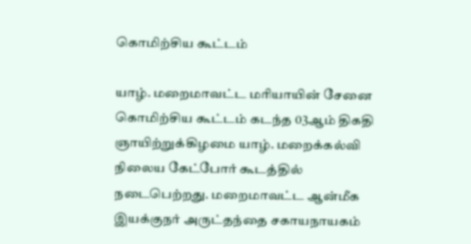கொமிற்சிய கூட்டம்

யாழ். மறைமாவட்ட மரியாயின் சேனை கொமிற்சிய கூட்டம் கடந்த 03ஆம் திகதி ஞாயிற்றுக்கிழமை யாழ். மறைக்கல்வி நிலைய கேட்போர் கூடத்தில் நடைபெற்றது. மறைமாவட்ட ஆன்மீக இயக்குநர் அருட்தந்தை சகாயநாயகம்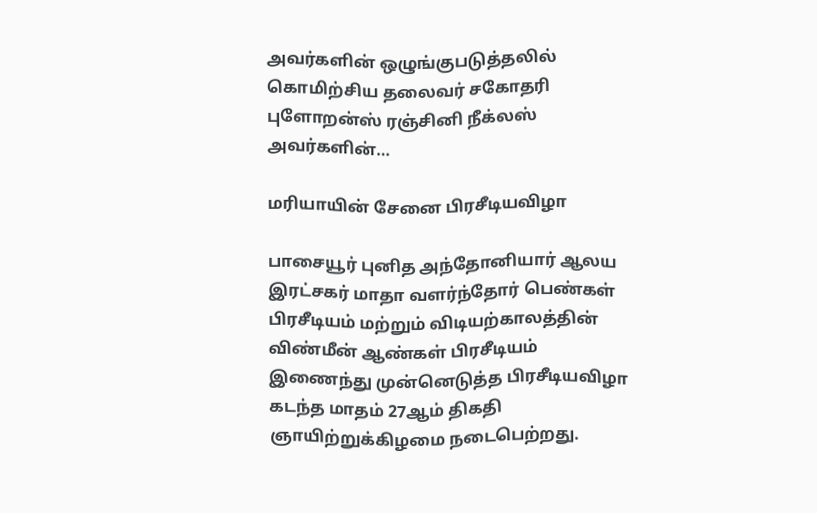அவர்களின் ஒழுங்குபடுத்தலில் கொமிற்சிய தலைவர் சகோதரி புளோறன்ஸ் ரஞ்சினி நீக்லஸ் அவர்களின்…

மரியாயின் சேனை பிரசீடியவிழா

பாசையூர் புனித அந்தோனியார் ஆலய இரட்சகர் மாதா வளர்ந்தோர் பெண்கள் பிரசீடியம் மற்றும் விடியற்காலத்தின் விண்மீன் ஆண்கள் பிரசீடியம் இணைந்து முன்னெடுத்த பிரசீடியவிழா கடந்த மாதம் 27ஆம் திகதி ஞாயிற்றுக்கிழமை நடைபெற்றது.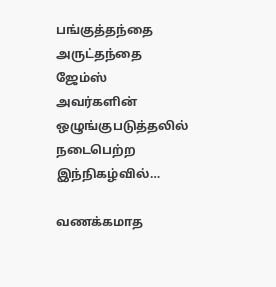பங்குத்தந்தை அருட்தந்தை ஜேம்ஸ் அவர்களின் ஒழுங்குபடுத்தலில் நடைபெற்ற இந்நிகழ்வில்…

வணக்கமாத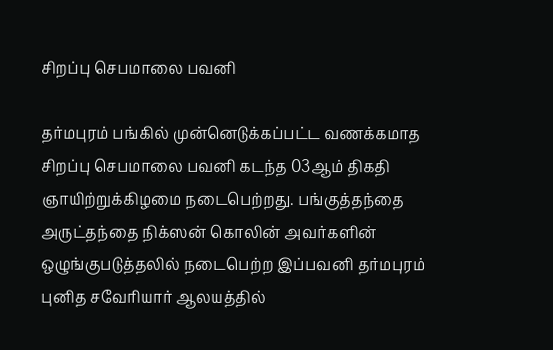சிறப்பு செபமாலை பவனி

தர்மபுரம் பங்கில் முன்னெடுக்கப்பட்ட வணக்கமாத சிறப்பு செபமாலை பவனி கடந்த 03ஆம் திகதி ஞாயிற்றுக்கிழமை நடைபெற்றது. பங்குத்தந்தை அருட்தந்தை நிக்ஸன் கொலின் அவர்களின் ஒழுங்குபடுத்தலில் நடைபெற்ற இப்பவனி தர்மபுரம் புனித சவேரியார் ஆலயத்தில்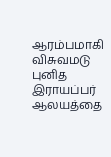ஆரம்பமாகி விசுவமடு புனித இராயப்பர் ஆலயத்தை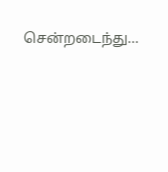சென்றடைந்து…